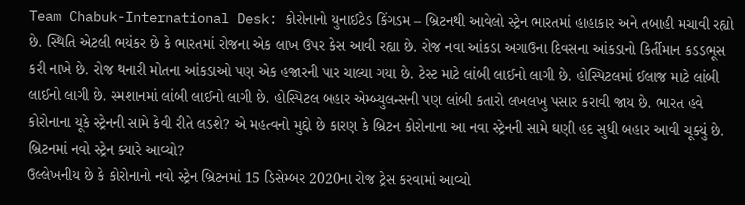Team Chabuk-International Desk: કોરોનાનો યુનાઈટેડ કિંગડમ – બ્રિટનથી આવેલો સ્ટ્રેન ભારતમાં હાહાકાર અને તબાહી મચાવી રહ્યો છે. સ્થિતિ એટલી ભયંકર છે કે ભારતમાં રોજના એક લાખ ઉપર કેસ આવી રહ્યા છે. રોજ નવા આંકડા અગાઉના દિવસના આંકડાનો કિર્તીમાન કડડભૂસ કરી નાખે છે. રોજ થનારી મોતના આંકડાઓ પણ એક હજારની પાર ચાલ્યા ગયા છે. ટેસ્ટ માટે લાંબી લાઈનો લાગી છે. હોસ્પિટલમાં ઈલાજ માટે લાંબી લાઈનો લાગી છે. સ્મશાનમાં લાંબી લાઈનો લાગી છે. હોસ્પિટલ બહાર એમ્બ્યુલન્સની પણ લાંબી કતારો લખલખુ પસાર કરાવી જાય છે. ભારત હવે કોરોનાના યૂકે સ્ટ્રેનની સામે કેવી રીતે લડશે? એ મહત્વનો મુદ્દો છે કારણ કે બ્રિટન કોરોનાના આ નવા સ્ટ્રેનની સામે ઘણી હદ સુધી બહાર આવી ચૂક્યું છે.
બ્રિટનમાં નવો સ્ટ્રેન ક્યારે આવ્યો?
ઉલ્લેખનીય છે કે કોરોનાનો નવો સ્ટ્રેન બ્રિટનમાં 15 ડિસેમ્બર 2020ના રોજ ટ્રેસ કરવામાં આવ્યો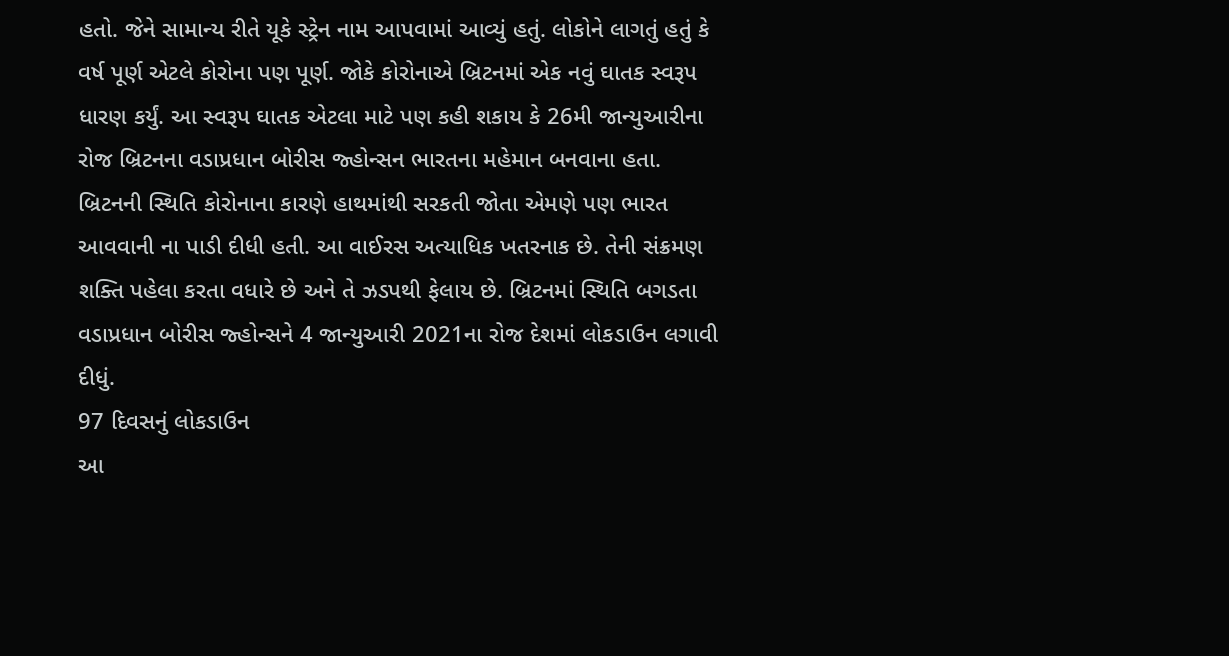હતો. જેને સામાન્ય રીતે યૂકે સ્ટ્રેન નામ આપવામાં આવ્યું હતું. લોકોને લાગતું હતું કે વર્ષ પૂર્ણ એટલે કોરોના પણ પૂર્ણ. જોકે કોરોનાએ બ્રિટનમાં એક નવું ઘાતક સ્વરૂપ ધારણ કર્યું. આ સ્વરૂપ ઘાતક એટલા માટે પણ કહી શકાય કે 26મી જાન્યુઆરીના રોજ બ્રિટનના વડાપ્રધાન બોરીસ જ્હોન્સન ભારતના મહેમાન બનવાના હતા. બ્રિટનની સ્થિતિ કોરોનાના કારણે હાથમાંથી સરકતી જોતા એમણે પણ ભારત આવવાની ના પાડી દીધી હતી. આ વાઈરસ અત્યાધિક ખતરનાક છે. તેની સંક્રમણ શક્તિ પહેલા કરતા વધારે છે અને તે ઝડપથી ફેલાય છે. બ્રિટનમાં સ્થિતિ બગડતા વડાપ્રધાન બોરીસ જ્હોન્સને 4 જાન્યુઆરી 2021ના રોજ દેશમાં લોકડાઉન લગાવી દીધું.
97 દિવસનું લોકડાઉન
આ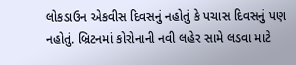લોકડાઉન એકવીસ દિવસનું નહોતું કે પચાસ દિવસનું પણ નહોતું. બ્રિટનમાં કોરોનાની નવી લહેર સામે લડવા માટે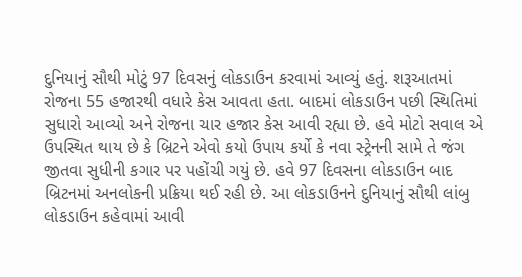દુનિયાનું સૌથી મોટું 97 દિવસનું લોકડાઉન કરવામાં આવ્યું હતું. શરૂઆતમાં રોજના 55 હજારથી વધારે કેસ આવતા હતા. બાદમાં લોકડાઉન પછી સ્થિતિમાં સુધારો આવ્યો અને રોજના ચાર હજાર કેસ આવી રહ્યા છે. હવે મોટો સવાલ એ ઉપસ્થિત થાય છે કે બ્રિટને એવો કયો ઉપાય કર્યો કે નવા સ્ટ્રેનની સામે તે જંગ જીતવા સુધીની કગાર પર પહોંચી ગયું છે. હવે 97 દિવસના લોકડાઉન બાદ બ્રિટનમાં અનલોકની પ્રક્રિયા થઈ રહી છે. આ લોકડાઉનને દુનિયાનું સૌથી લાંબુ લોકડાઉન કહેવામાં આવી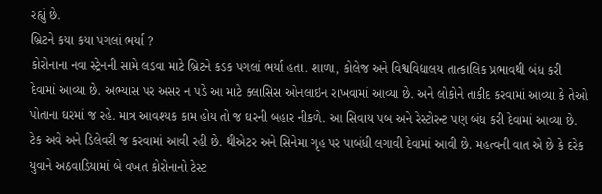રહ્યું છે.
બ્રિટને કયા કયા પગલાં ભર્યા ?
કોરોનાના નવા સ્ટ્રેનની સામે લડવા માટે બ્રિટને કડક પગલાં ભર્યા હતા. શાળા, કોલેજ અને વિશ્વવિદ્યાલય તાત્કાલિક પ્રભાવથી બંધ કરી દેવામાં આવ્યા છે. અભ્યાસ પર અસર ન પડે આ માટે ક્લાસિસ ઓનલાઇન રાખવામાં આવ્યા છે. અને લોકોને તાકીદ કરવામાં આવ્યા કે તેઓ પોતાના ઘરમાં જ રહે. માત્ર આવશ્યક કામ હોય તો જ ઘરની બહાર નીકળે. આ સિવાય પબ અને રેસ્ટોરન્ટ પણ બંધ કરી દેવામાં આવ્યા છે. ટેક અવે અને ડિલેવરી જ કરવામાં આવી રહી છે. થીએટર અને સિનેમા ગૃહ પર પાબંધી લગાવી દેવામાં આવી છે. મહત્વની વાત એ છે કે દરેક યુવાને અઠવાડિયામાં બે વખત કોરોનાનો ટેસ્ટ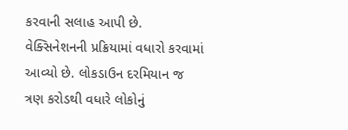કરવાની સલાહ આપી છે. વેક્સિનેશનની પ્રક્રિયામાં વધારો કરવામાં આવ્યો છે. લોકડાઉન દરમિયાન જ ત્રણ કરોડથી વધારે લોકોનું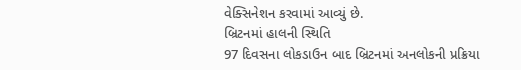વેક્સિનેશન કરવામાં આવ્યું છે.
બ્રિટનમાં હાલની સ્થિતિ
97 દિવસના લોકડાઉન બાદ બ્રિટનમાં અનલોકની પ્રક્રિયા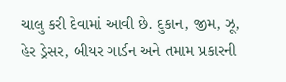ચાલુ કરી દેવામાં આવી છે. દુકાન, જીમ, ઝૂ, હેર ડ્રેસર, બીયર ગાર્ડન અને તમામ પ્રકારની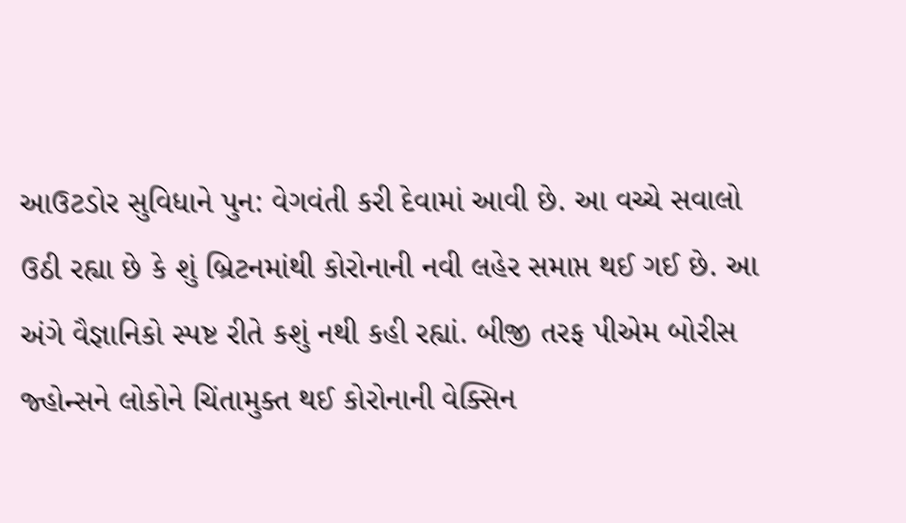આઉટડોર સુવિધાને પુન: વેગવંતી કરી દેવામાં આવી છે. આ વચ્ચે સવાલો ઉઠી રહ્યા છે કે શું બ્રિટનમાંથી કોરોનાની નવી લહેર સમાપ્ત થઈ ગઈ છે. આ અંગે વૈજ્ઞાનિકો સ્પષ્ટ રીતે કશું નથી કહી રહ્યાં. બીજી તરફ પીએમ બોરીસ જ્હોન્સને લોકોને ચિંતામુક્ત થઈ કોરોનાની વેક્સિન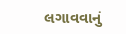લગાવવાનું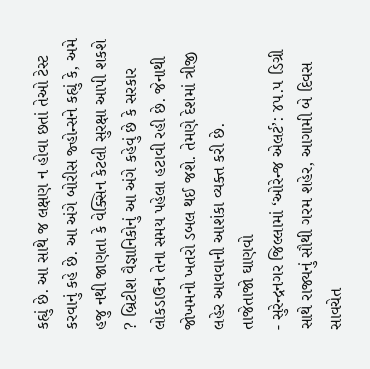કહ્યું છે. આ સાથે જ લક્ષણ ન હોવા છતાં તેઓ ટેસ્ટ કરવાનું કહે છે. આ અંગે બોરીસ જ્હોન્સને કહ્યું કે, અમે હજુ નથી જાણતા કે વેક્સિન કેટલી સુરક્ષા આપી શકશે ? બ્રિટીશ વૈજ્ઞાનિકોનું આ અંગે કહેવું છે કે સરકાર લોકડાઉન તેના સમય પહેલા હટાવી રહી છે. જેનાથી જોખમનો ખતરો ડબલ થઈ જશે. તેમણે દેશમાં ત્રીજી લહેર આવવાની આશંકા વ્યક્ત કરી છે.
તાજેતાજો ઘાણવો
- સુરેન્દ્રનગર જિલ્લામાં ‘ઓરેન્જ એલર્ટ’: ૪૫.૫ ડિગ્રી સાથે રાજ્યનું સૌથી ગરમ શહેર, આગામી બે દિવસ સાવચેત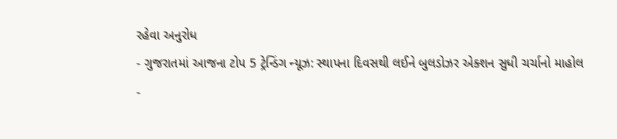રહેવા અનુરોધ
- ગુજરાતમાં આજના ટોપ 5 ટ્રેન્ડિંગ ન્યૂઝ: સ્થાપના દિવસથી લઈને બુલડોઝર એક્શન સુધી ચર્ચાનો માહોલ
-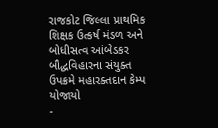રાજકોટ જિલ્લા પ્રાથમિક શિક્ષક ઉત્કર્ષ મંડળ અને બોધીસત્વ આંબેડકર બૌદ્ધવિહારના સંયુક્ત ઉપક્રમે મહારક્તદાન કેમ્પ યોજાયો
-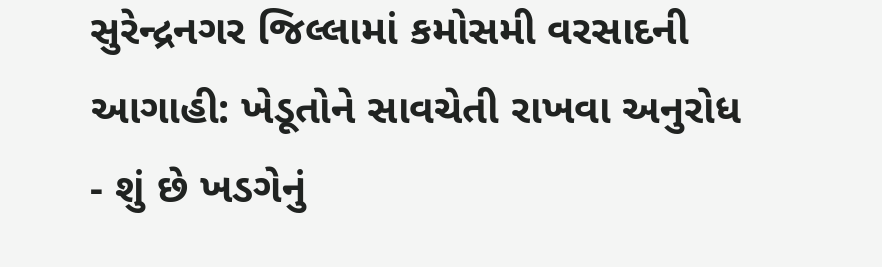સુરેન્દ્રનગર જિલ્લામાં કમોસમી વરસાદની આગાહી: ખેડૂતોને સાવચેતી રાખવા અનુરોધ
- શું છે ખડગેનું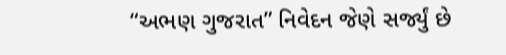“અભણ ગુજરાત” નિવેદન જેણે સર્જ્યું છે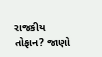રાજકીય તોફાન? જાણો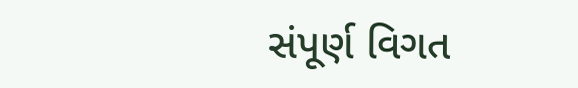સંપૂર્ણ વિગત